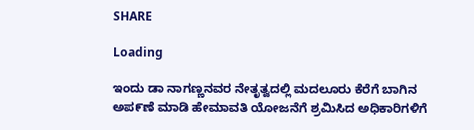SHARE

Loading

ಇಂದು ಡಾ ನಾಗಣ್ಣನವರ ನೇತೃತ್ವದಲ್ಲಿ ಮದಲೂರು ಕೆರೆಗೆ ಬಾಗಿನ ಅಪ೯ಣೆ ಮಾಡಿ ಹೇಮಾವತಿ ಯೋಜನೆಗೆ ಶ್ರಮಿಸಿದ ಅಧಿಕಾರಿಗಳಿಗೆ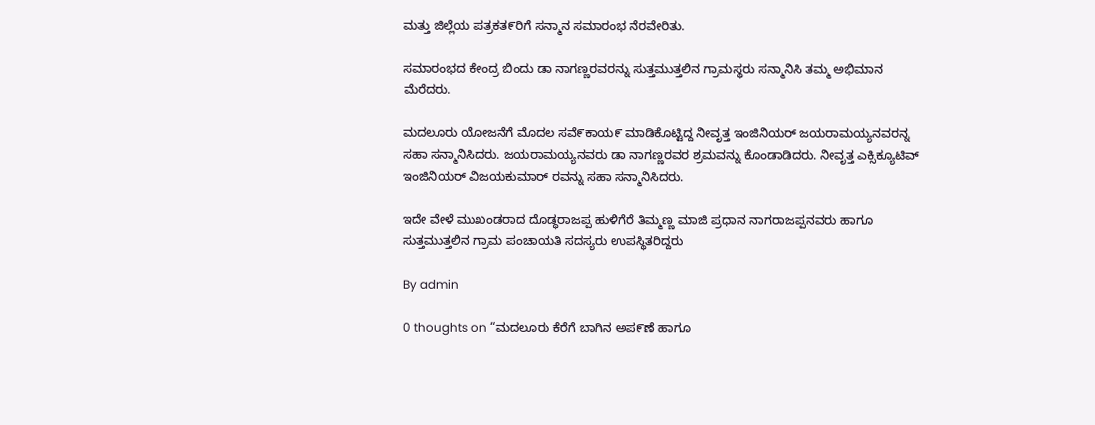ಮತ್ತು ಜಿಲ್ಲೆಯ ಪತ್ರಕತ೯ರಿಗೆ ಸನ್ಮಾನ ಸಮಾರಂಭ ನೆರವೇರಿತು.

ಸಮಾರಂಭದ ಕೇಂದ್ರ ಬಿಂದು ಡಾ ನಾಗಣ್ಣರವರನ್ನು ಸುತ್ತಮುತ್ತಲಿನ ಗ್ರಾಮಸ್ಥರು ಸನ್ಮಾನಿಸಿ ತಮ್ಮ ಅಭಿಮಾನ ಮೆರೆದರು.

ಮದಲೂರು ಯೋಜನೆಗೆ ಮೊದಲ ಸವೆ೯ಕಾಯ೯ ಮಾಡಿಕೊಟ್ಟಿದ್ದ ನೀವೃತ್ತ ಇಂಜಿನಿಯರ್ ಜಯರಾಮಯ್ಯನವರನ್ನ ಸಹಾ ಸನ್ಮಾನಿಸಿದರು. ಜಯರಾಮಯ್ಯನವರು ಡಾ ನಾಗಣ್ಣರವರ ಶ್ರಮವನ್ನು ಕೊಂಡಾಡಿದರು. ನೀವೃತ್ತ ಎಕ್ಸಿಕ್ಯೂಟಿವ್ ಇಂಜಿನಿಯರ್ ವಿಜಯಕುಮಾರ್ ರವನ್ನು ಸಹಾ ಸನ್ಮಾನಿಸಿದರು.

ಇದೇ ವೇಳೆ ಮುಖಂಡರಾದ ದೊಡ್ಧರಾಜಪ್ಪ ಹುಳಿಗೆರೆ ತಿಮ್ಮಣ್ಣ ಮಾಜಿ ಪ್ರಧಾನ ನಾಗರಾಜಪ್ಪನವರು ಹಾಗೂ ಸುತ್ತಮುತ್ತಲಿನ ಗ್ರಾಮ ಪಂಚಾಯತಿ ಸದಸ್ಯರು ಉಪಸ್ಥಿತರಿದ್ದರು

By admin

0 thoughts on “ಮದಲೂರು ಕೆರೆಗೆ ಬಾಗಿನ ಅಪ೯ಣೆ ಹಾಗೂ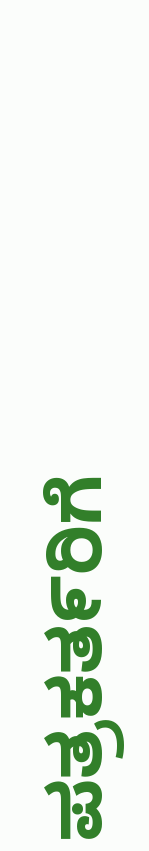ಪತ್ರಕತ೯ರಿಗೆ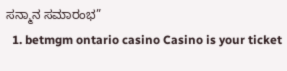ಸನ್ಮಾನ ಸಮಾರಂಭ”
  1. betmgm ontario casino Casino is your ticket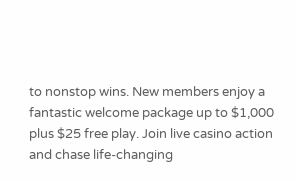to nonstop wins. New members enjoy a fantastic welcome package up to $1,000 plus $25 free play. Join live casino action and chase life-changing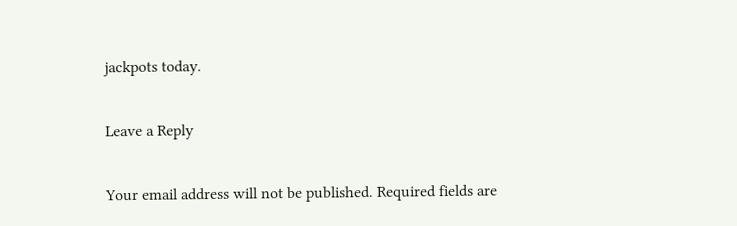jackpots today.

Leave a Reply

Your email address will not be published. Required fields are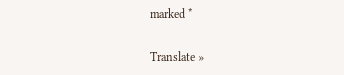marked *

Translate »